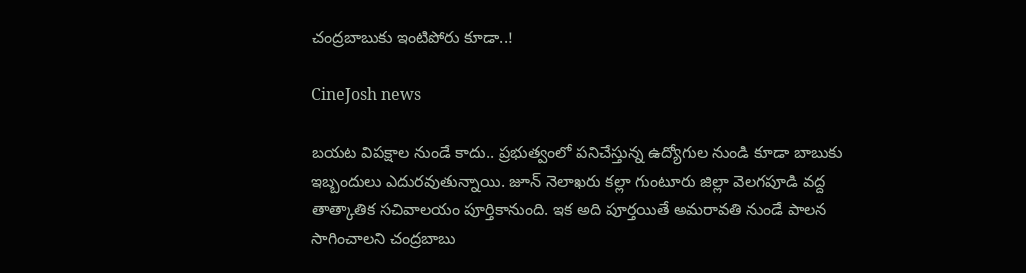చంద్రబాబుకు ఇంటిపోరు కూడా..!

CineJosh news

బయట విపక్షాల నుండే కాదు.. ప్రభుత్వంలో పనిచేస్తున్న ఉద్యోగుల నుండి కూడా బాబుకు ఇబ్బందులు ఎదురవుతున్నాయి. జూన్‌ నెలాఖరు కల్లా గుంటూరు జిల్లా వెలగపూడి వద్ద తాత్కాతిక సచివాలయం పూర్తికానుంది. ఇక అది పూర్తయితే అమరావతి నుండే పాలన సాగించాలని చంద్రబాబు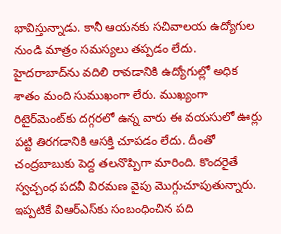భావిస్తున్నాడు. కానీ ఆయనకు సచివాలయ ఉద్యోగుల నుండి మాత్రం సమస్యలు తప్పడం లేదు. హైదరాబాద్‌ను వదిలి రావడానికి ఉద్యోగుల్లో అధిక శాతం మంది సుముఖంగా లేరు. ముఖ్యంగా రిటైర్‌మెంట్‌కు దగ్గరలో ఉన్న వారు ఈ వయసులో ఊర్లు పట్టి తిరగడానికి ఆసక్తి చూపడం లేదు. దీంతో చంద్రబాబుకు పెద్ద తలనొప్పిగా మారింది. కొందరైతే స్వచ్చంధ పదవీ విరమణ వైపు మొగ్గుచూపుతున్నారు. ఇప్పటికే విఆర్‌ఎస్‌కు సంబంధించిన పది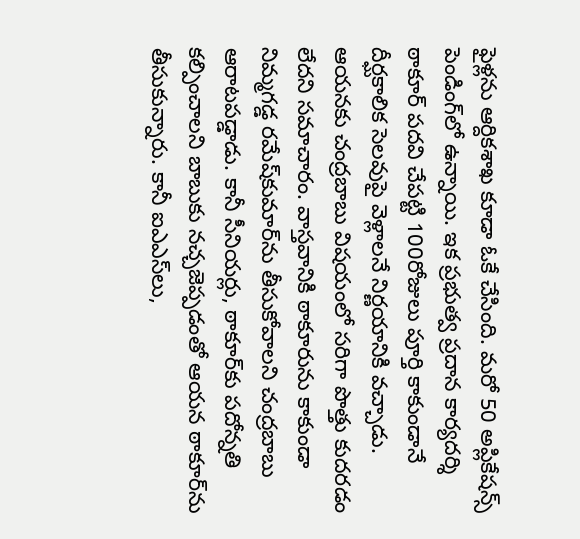ఫైళ్లను ఆర్దికశాఖ కూడా ఓకే చేసింది. మరో 50 అప్లికేషన్స్‌ పెండింగ్‌లో ఉన్నాయి. ఇక ప్రభుత్వ ప్రదాన కార్యదర్శి ఠాకూర్‌ పదవి చేపట్టి 100రోజులు పూర్తి కాకుండానే దీర్ఘకాలిక సెలవుపై వెళ్లాలనే నిర్ణయానికి వచ్చాడు. ఆయనకు చంద్రబాబు విషయంలో సరిగా పొత్తు కుదరడం లేదని సమాచారం. వాస్తవానికి ఠాకూరును కాకుండా నిమ్మగడ్డ రమేష్‌కుమార్‌ను తీసుకోవాలని చంద్రబాబు ఆరాటపడ్డాడు. కానీ సీనియర్లు, ఠాకూర్‌కు పదోన్నతి కల్పించాలని బాబుకు నచ్చజెప్పడంతో ఆయన ఠాకూర్‌ను తీసుకున్నారు. కానీ ఐఎఎస్‌లు,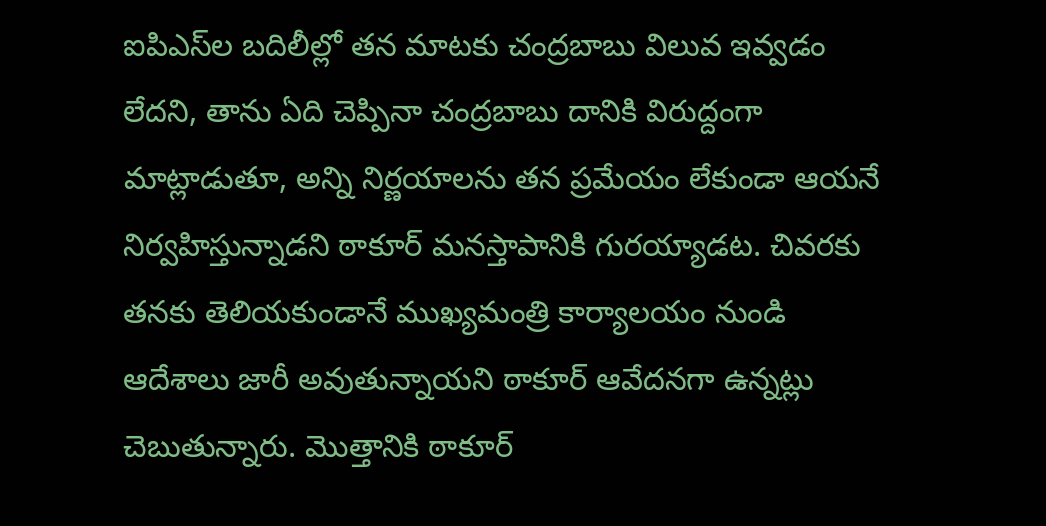ఐపిఎస్‌ల బదిలీల్లో తన మాటకు చంద్రబాబు విలువ ఇవ్వడం లేదని, తాను ఏది చెప్పినా చంద్రబాబు దానికి విరుద్దంగా మాట్లాడుతూ, అన్ని నిర్ణయాలను తన ప్రమేయం లేకుండా ఆయనే నిర్వహిస్తున్నాడని ఠాకూర్‌ మనస్తాపానికి గురయ్యాడట. చివరకు తనకు తెలియకుండానే ముఖ్యమంత్రి కార్యాలయం నుండి ఆదేశాలు జారీ అవుతున్నాయని ఠాకూర్‌ ఆవేదనగా ఉన్నట్లు చెబుతున్నారు. మొత్తానికి ఠాకూర్‌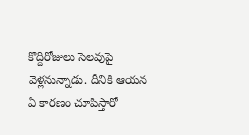కొద్దిరోజులు సెలవుపై వెళ్లనున్నాడు. దీనికి ఆయన ఏ కారణం చూపిస్తారో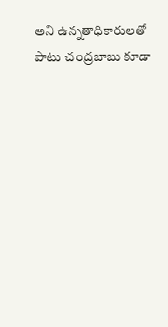అని ఉన్నతాధికారులతో పాటు చంద్రబాబు కూడా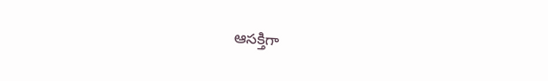ఆసక్తిగా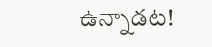ఉన్నాడట!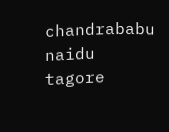chandrababu naidu
tagore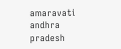amaravati
andhra pradesh